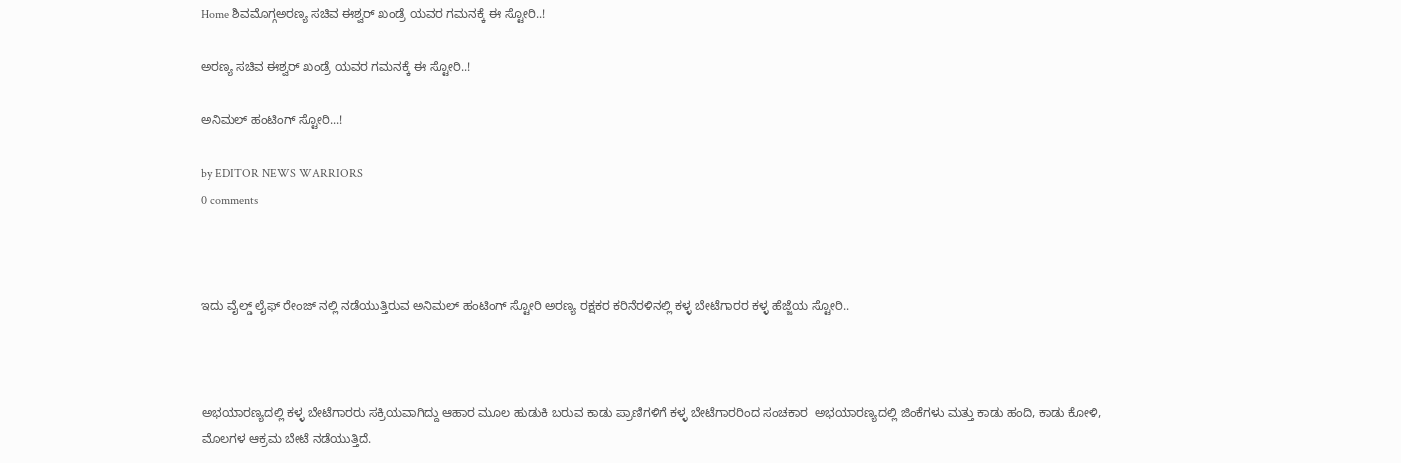Home ಶಿವಮೊಗ್ಗಅರಣ್ಯ ಸಚಿವ ಈಶ್ವರ್ ಖಂಡ್ರೆ ಯವರ ಗಮನಕ್ಕೆ ಈ‌ ಸ್ಟೋರಿ..!

ಅರಣ್ಯ ಸಚಿವ ಈಶ್ವರ್ ಖಂಡ್ರೆ ಯವರ ಗಮನಕ್ಕೆ ಈ‌ ಸ್ಟೋರಿ..!

ಅನಿಮಲ್ ಹಂಟಿಂಗ್ ಸ್ಟೋರಿ...!

by EDITOR NEWS WARRIORS
0 comments



ಇದು ವೈಲ್ಡ್ ಲೈಫ್ ರೇಂಜ್ ನಲ್ಲಿ ನಡೆಯುತ್ತಿರುವ ಅನಿಮಲ್ ಹಂಟಿಂಗ್ ಸ್ಟೋರಿ ಅರಣ್ಯ ರಕ್ಷಕರ ಕರಿನೆರಳಿನಲ್ಲಿ ಕಳ್ಳ ಬೇಟೆಗಾರರ ಕಳ್ಳ ಹೆಜ್ಜೆಯ ಸ್ಟೋರಿ..



ಅಭಯಾರಣ್ಯದಲ್ಲಿ ಕಳ್ಳ ಬೇಟೆಗಾರರು ಸಕ್ರಿಯವಾಗಿದ್ದು ಆಹಾರ ಮೂಲ ಹುಡುಕಿ ಬರುವ ಕಾಡು ಪ್ರಾಣಿಗಳಿಗೆ ಕಳ್ಳ ಬೇಟೆಗಾರರಿಂದ ಸಂಚಕಾರ  ಅಭಯಾರಣ್ಯದಲ್ಲಿ ಜಿಂಕೆಗಳು ಮತ್ತು ಕಾಡು ಹಂದಿ, ಕಾಡು ಕೋಳಿ, ಮೊಲಗಳ ಆಕ್ರಮ ಬೇಟೆ ನಡೆಯುತ್ತಿದೆ.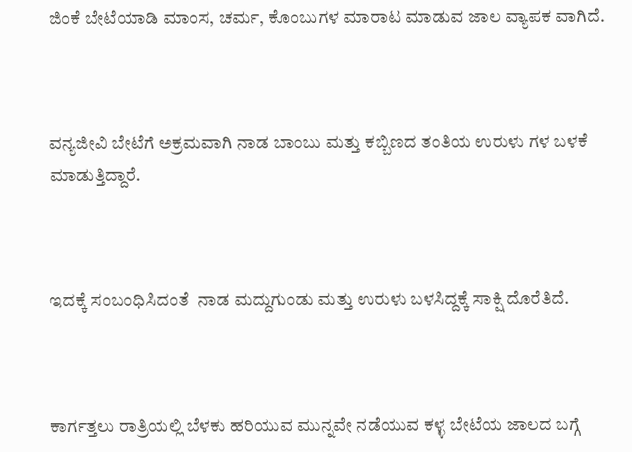ಜಿಂಕೆ ಬೇಟೆಯಾಡಿ ಮಾಂಸ, ಚರ್ಮ, ಕೊಂಬುಗಳ ಮಾರಾಟ ಮಾಡುವ ಜಾಲ ವ್ಯಾಪಕ ವಾಗಿದೆ.



ವನ್ಯಜೀವಿ ಬೇಟೆಗೆ ಅಕ್ರಮವಾಗಿ ನಾಡ ಬಾಂಬು ಮತ್ತು ಕಬ್ಬಿಣದ ತಂತಿಯ ಉರುಳು ಗಳ ಬಳಕೆ ಮಾಡುತ್ತಿದ್ದಾರೆ.



ಇದಕ್ಕೆ ಸಂಬಂಧಿಸಿದಂತೆ  ನಾಡ ಮದ್ದುಗುಂಡು ಮತ್ತು ಉರುಳು ಬಳಸಿದ್ದಕ್ಕೆ ಸಾಕ್ಷಿ ದೊರೆತಿದೆ.



ಕಾರ್ಗತ್ತಲು ರಾತ್ರಿಯಲ್ಲಿ ಬೆಳಕು ಹರಿಯುವ ಮುನ್ನವೇ ನಡೆಯುವ ಕಳ್ಳ ಬೇಟೆಯ ಜಾಲದ ಬಗ್ಗೆ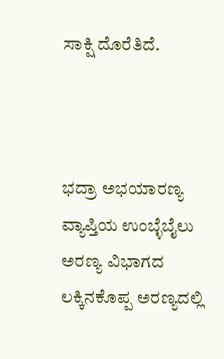ಸಾಕ್ಷಿ ದೊರೆತಿದೆ.



ಭದ್ರಾ ಅಭಯಾರಣ್ಯ ವ್ಯಾಪ್ತಿಯ ಉಂಬ್ಳೆಬೈಲು ಅರಣ್ಯ ವಿಭಾಗದ ಲಕ್ಕಿನಕೊಪ್ಪ ಅರಣ್ಯದಲ್ಲಿ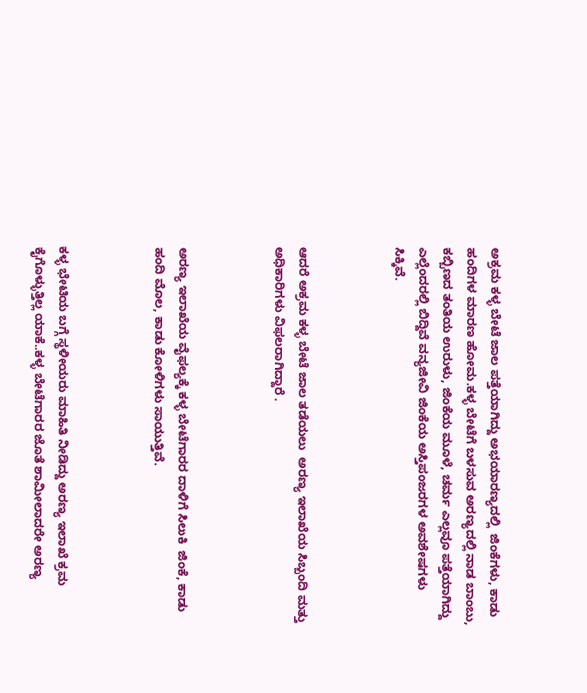ಅಕ್ರಮ ಕಳ್ಳ ಬೇಟೆ ಜಾಲ ಪತ್ತೆಯಾಗಿದ್ದು ಅಭಯಾರಣ್ಯದಲ್ಲಿ  ಜಿಂಕೆಗಳು, ಕಾಡು ಹಂದಿಗಳ ಮಾರಣ ಹೋಮ.ಕಳ್ಳ ಬೇಟೆಗೆ ಬಳಸುವ ಅರಣ್ಯದಲ್ಲಿ ನಾಡ ಬಾಂಬು, ಕಬ್ಬಿಣದ ತಂತಿಯ ಉರುಳು, ಜಿಂಕೆಯ ಮೂಳೆ, ಚರ್ಮ ಎಲ್ಲವೂ ಪತ್ತೆಯಾಗಿದ್ದು ಎಲ್ಲೆಂದರಲ್ಲಿ ಬಿದ್ದಿವೆ ವನ್ಯಜೀವಿ ಜಿಂಕೆಯ ಅಸ್ತಿಪಂಜರಗಳ ಅವಶೇಷಗಳು ಸಿಕ್ಕಿವೆ.



ಆದರೆ ಅಕ್ರಮ ಕಳ್ಳ ಬೇಟೆ ಜಾಲ ತಡೆಯಲು  ಅರಣ್ಯ ಇಲಾಖೆಯ ಸಿಬ್ಬಂದಿ ಮತ್ತು ಅಧಿಕಾರಿಗಳು ವಿಫಲರಾಗಿದ್ದಾರೆ .



ಅರಣ್ಯ ಇಲಾಖೆಯ ವೈಫಲ್ಯಕ್ಕೆ ಕಳ್ಳ ಬೇಟೆಗಾರರ ದಾಳಿಗೆ ಸಿಲುಕಿ  ಜಿಂಕೆ, ಕಾಡು ಹಂದಿ ಮೊಲ, ಕಾಡು ಕೋಳಿಗಳು ಸಾಯುತ್ತಿವೆ.



ಕಳ್ಳ ಭೇಟಿಯ ಬಗ್ಗೆ ಸ್ಥಳೀಯರು ಮಾಹಿತಿ ನೀಡಿದ್ದು ಅರಣ್ಯ ಇಲಾಖೆ ಕ್ರಮ ಕೈಗೊಳ್ಳುತ್ತಿಲ್ಲ ಯಾಕೆ..ಕಳ್ಳ ಬೇಟೆಗಾರರ ಜೊತೆ ಶಾಮೀಲಾದರೇ ಅರಣ್ಯ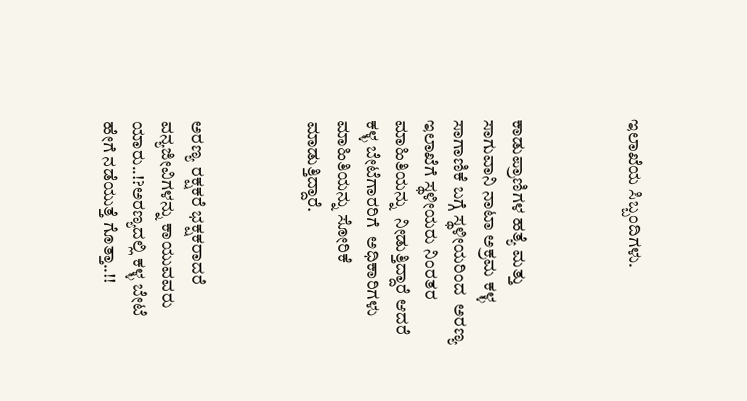ಇಲಾಖೆಯ ಸಿಬ್ಬಂದಿಗಳು.



ಕಾಡುಪ್ರಾಣಿಗಳ ಹತ್ಯೆ ಮತ್ತು ಸಾಗುವಾನಿ ನಾಟಾ ಅಕ್ರಮ ಕಳ್ಳ ಸಾಗಾಣಿಕೆ ಬಗ್ಗೆ ಸ್ಥಳೀಯರಿಂದ  ಅರಣ್ಯ ಇಲಾಖೆಗೆ ಸ್ಥಳೀಯರು ನಿಂರತರ ಮಾಹಿತಿಯನ್ನು  ನೀಡುತ್ತಿದ್ದಾರೆ ಆದರೆ ಕಳ್ಳ ಬೇಟೆಗಾರರಿಗೆ  ಅಧಿಕಾರಿಗಳು ಮಾಹಿತಿಯನ್ನು ಸೋರಿಕೆ ಮಾಡುತ್ತಿದ್ದಾರೆ.



ಅರಣ್ಯ ರಕ್ಷಕರೆ ಭಕ್ಷಕರಾದರೆ ವನ್ಯಜೀವಿಗಳನ್ನು ಕಾಯುವವರು ಯಾರು..!?ಅರಣ್ಯದಲ್ಲಿ ಕಳ್ಳ ಬೇಟೆ ಹೇಗೆ ನಡೆಯುತ್ತೆ ಗೊತ್ತಾ..!!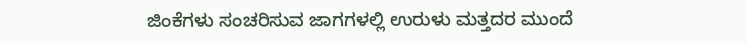ಜಿಂಕೆಗಳು ಸಂಚರಿಸುವ ಜಾಗಗಳಲ್ಲಿ ಉರುಳು ಮತ್ತದರ ಮುಂದೆ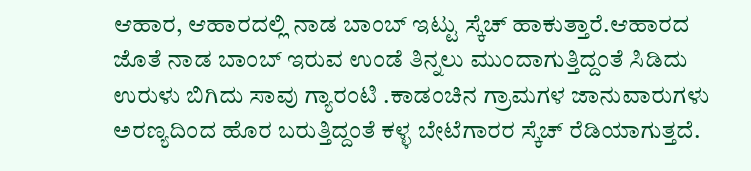ಆಹಾರ, ಆಹಾರದಲ್ಲಿ ನಾಡ ಬಾಂಬ್ ಇಟ್ಟು ಸ್ಕೆಚ್ ಹಾಕುತ್ತಾರೆ.ಆಹಾರದ ಜೊತೆ ನಾಡ ಬಾಂಬ್ ಇರುವ ಉಂಡೆ ತಿನ್ನಲು ಮುಂದಾಗುತ್ತಿದ್ದಂತೆ ಸಿಡಿದು ಉರುಳು ಬಿಗಿದು ಸಾವು ಗ್ಯಾರಂಟಿ .ಕಾಡಂಚಿನ ಗ್ರಾಮಗಳ ಜಾನುವಾರುಗಳು ಅರಣ್ಯದಿಂದ ಹೊರ ಬರುತ್ತಿದ್ದಂತೆ ಕಳ್ಳ ಬೇಟೆಗಾರರ ಸ್ಕೆಚ್ ರೆಡಿಯಾಗುತ್ತದೆ.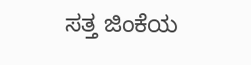ಸತ್ತ ಜಿಂಕೆಯ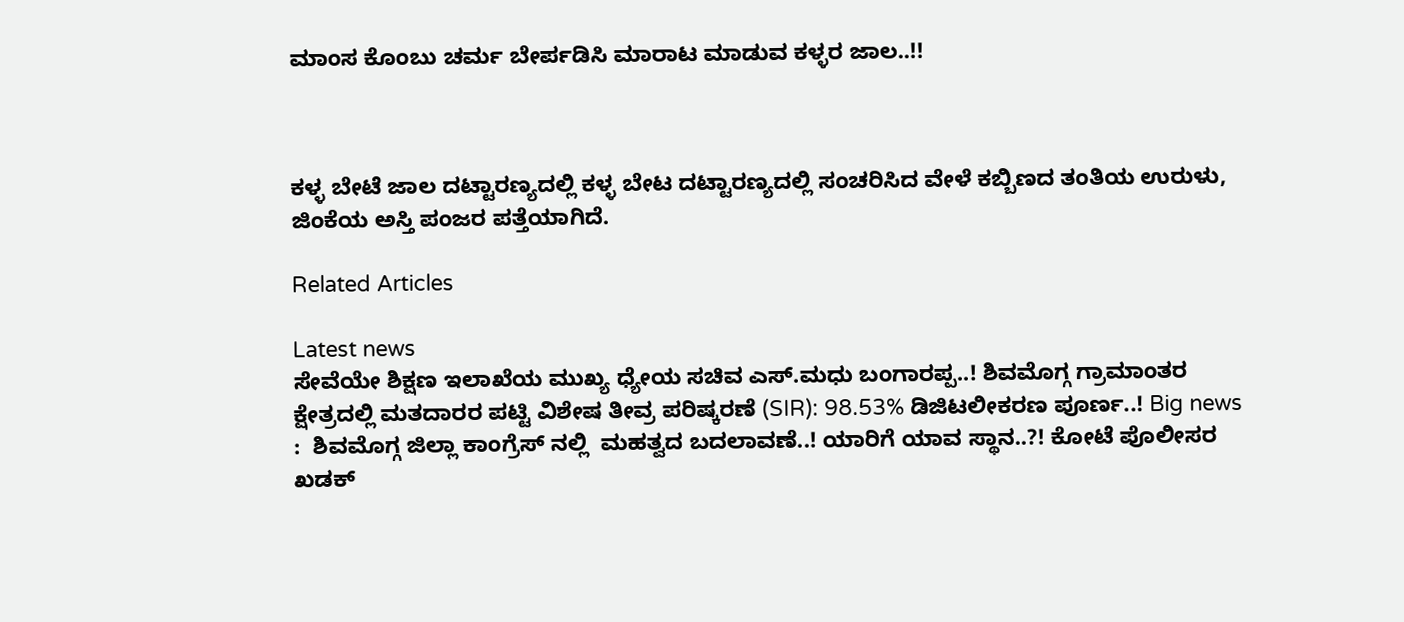ಮಾಂಸ ಕೊಂಬು ಚರ್ಮ ಬೇರ್ಪಡಿಸಿ ಮಾರಾಟ ಮಾಡುವ ಕಳ್ಳರ ಜಾಲ..!!



ಕಳ್ಳ ಬೇಟೆ ಜಾಲ ದಟ್ಟಾರಣ್ಯದಲ್ಲಿ ಕಳ್ಳ ಬೇಟ ದಟ್ಟಾರಣ್ಯದಲ್ಲಿ ಸಂಚರಿಸಿದ ವೇಳೆ ಕಬ್ಬಿಣದ ತಂತಿಯ ಉರುಳು, ಜಿಂಕೆಯ ಅಸ್ತಿ ಪಂಜರ ಪತ್ತೆಯಾಗಿದೆ.

Related Articles

Latest news
ಸೇವೆಯೇ ಶಿಕ್ಷಣ ಇಲಾಖೆಯ ಮುಖ್ಯ ಧ್ಯೇಯ ಸಚಿವ ಎಸ್.ಮಧು ಬಂಗಾರಪ್ಪ..! ಶಿವಮೊಗ್ಗ ಗ್ರಾಮಾಂತರ ಕ್ಷೇತ್ರದಲ್ಲಿ ಮತದಾರರ ಪಟ್ಟಿ ವಿಶೇಷ ತೀವ್ರ ಪರಿಷ್ಕರಣೆ (SIR): 98.53% ಡಿಜಿಟಲೀಕರಣ ಪೂರ್ಣ..! Big news :  ಶಿವಮೊಗ್ಗ ಜಿಲ್ಲಾ ಕಾಂಗ್ರೆಸ್ ನಲ್ಲಿ  ಮಹತ್ವದ ಬದಲಾವಣೆ..! ಯಾರಿಗೆ ಯಾವ ಸ್ಥಾನ..?! ಕೋಟೆ ಪೊಲೀಸರ ಖಡಕ್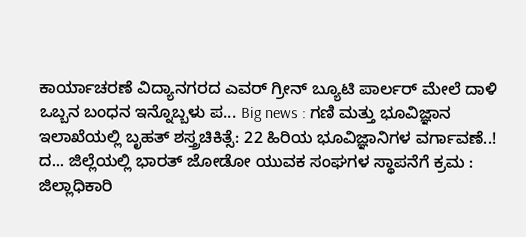ಕಾರ್ಯಾಚರಣೆ ವಿದ್ಯಾನಗರದ ಎವರ್ ಗ್ರೀನ್ ಬ್ಯೂಟಿ ಪಾರ್ಲರ್ ಮೇಲೆ ದಾಳಿ  ಒಬ್ಬನ ಬಂಧನ ಇನ್ನೊಬ್ಬಳು ಪ... Big news : ಗಣಿ ಮತ್ತು ಭೂವಿಜ್ಞಾನ ಇಲಾಖೆಯಲ್ಲಿ ಬೃಹತ್ ಶಸ್ತ್ರಚಿಕಿತ್ಸೆ: 22 ಹಿರಿಯ ಭೂವಿಜ್ಞಾನಿಗಳ ವರ್ಗಾವಣೆ..! ದ... ಜಿಲ್ಲೆಯಲ್ಲಿ ಭಾರತ್ ಜೋಡೋ ಯುವಕ ಸಂಘಗಳ ಸ್ಥಾಪನೆಗೆ ಕ್ರಮ : ಜಿಲ್ಲಾಧಿಕಾರಿ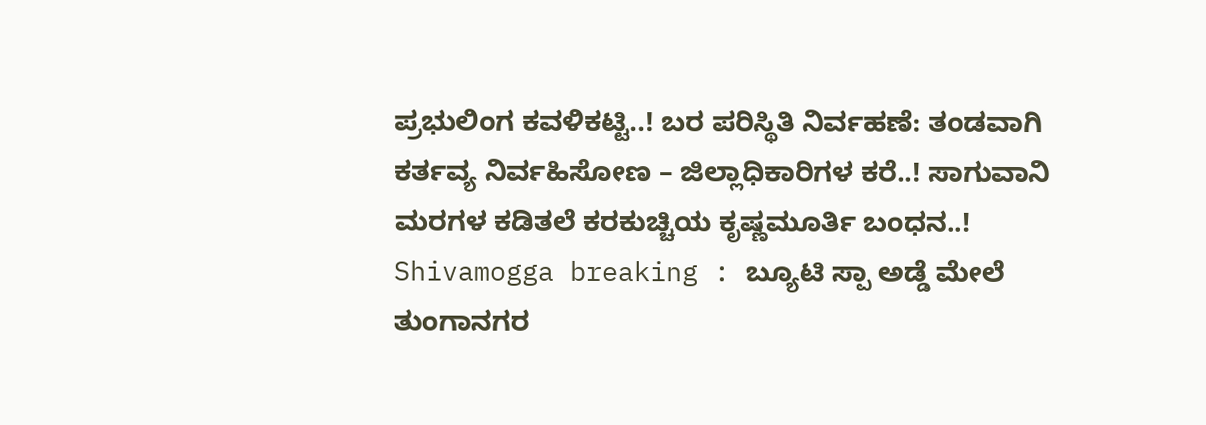ಪ್ರಭುಲಿಂಗ ಕವಳಿಕಟ್ಟಿ..! ಬರ ಪರಿಸ್ಥಿತಿ ನಿರ್ವಹಣೆ: ತಂಡವಾಗಿ ಕರ್ತವ್ಯ ನಿರ್ವಹಿಸೋಣ – ಜಿಲ್ಲಾಧಿಕಾರಿಗಳ ಕರೆ..! ಸಾಗುವಾನಿ ಮರಗಳ ಕಡಿತಲೆ ಕರಕುಚ್ಚಿಯ ಕೃಷ್ಣಮೂರ್ತಿ ಬಂಧನ..! Shivamogga breaking : ಬ್ಯೂಟಿ ಸ್ಪಾ ಅಡ್ಡೆ ಮೇಲೆ ತುಂಗಾನಗರ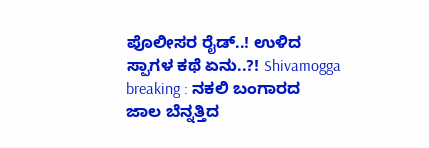ಪೊಲೀಸರ ರೈಡ್..! ಉಳಿದ ಸ್ಪಾಗಳ ಕಥೆ ಏನು..?! Shivamogga breaking : ನಕಲಿ ಬಂಗಾರದ ಜಾಲ ಬೆನ್ನತ್ತಿದ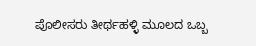ಪೊಲೀಸರು ತೀರ್ಥಹಳ್ಳಿ ಮೂಲದ ಒಬ್ಬ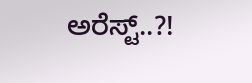ಅರೆಸ್ಟ್..?!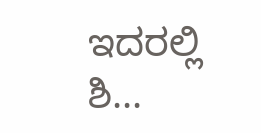ಇದರಲ್ಲಿ ಶಿ...